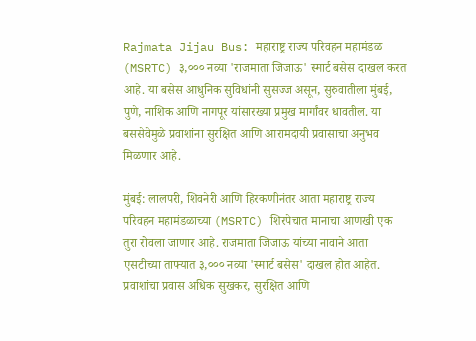Rajmata Jijau Bus: महाराष्ट्र राज्य परिवहन महामंडळ (MSRTC) ३,००० नव्या 'राजमाता जिजाऊ' स्मार्ट बसेस दाखल करत आहे. या बसेस आधुनिक सुविधांनी सुसज्ज असून, सुरुवातीला मुंबई, पुणे, नाशिक आणि नागपूर यांसारख्या प्रमुख मार्गांवर धावतील. या बससेवेमुळे प्रवाशांना सुरक्षित आणि आरामदायी प्रवासाचा अनुभव मिळणार आहे.

मुंबई: लालपरी, शिवनेरी आणि हिरकणीनंतर आता महाराष्ट्र राज्य परिवहन महामंडळाच्या (MSRTC) शिरपेचात मानाचा आणखी एक तुरा रोवला जाणार आहे. राजमाता जिजाऊ यांच्या नावाने आता एसटीच्या ताफ्यात ३,००० नव्या 'स्मार्ट बसेस' दाखल होत आहेत. प्रवाशांचा प्रवास अधिक सुखकर, सुरक्षित आणि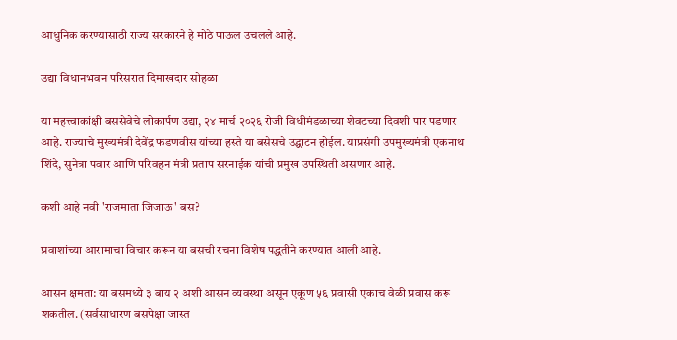आधुनिक करण्यासाठी राज्य सरकारने हे मोठे पाऊल उचलले आहे.

उद्या विधानभवन परिसरात दिमाखदार सोहळा

या महत्त्वाकांक्षी बससेवेचे लोकार्पण उद्या, २४ मार्च २०२६ रोजी विधीमंडळाच्या शेवटच्या दिवशी पार पडणार आहे. राज्याचे मुख्यमंत्री देवेंद्र फडणवीस यांच्या हस्ते या बसेसचे उद्घाटन होईल. याप्रसंगी उपमुख्यमंत्री एकनाथ शिंदे, सुनेत्रा पवार आणि परिवहन मंत्री प्रताप सरनाईक यांची प्रमुख उपस्थिती असणार आहे.

कशी आहे नवी 'राजमाता जिजाऊ' बस?

प्रवाशांच्या आरामाचा विचार करून या बसची रचना विशेष पद्धतीने करण्यात आली आहे.

आसन क्षमता: या बसमध्ये ३ बाय २ अशी आसन व्यवस्था असून एकूण ५६ प्रवासी एकाच वेळी प्रवास करू शकतील. (सर्वसाधारण बसपेक्षा जास्त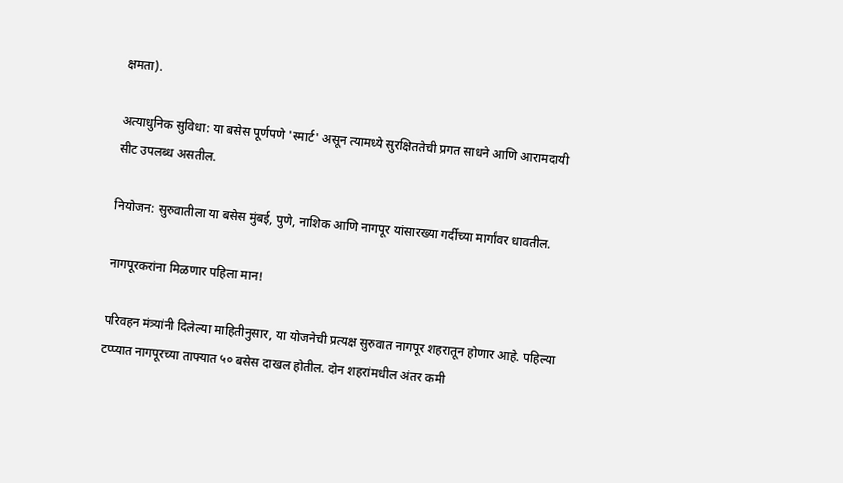क्षमता).

अत्याधुनिक सुविधा: या बसेस पूर्णपणे 'स्मार्ट' असून त्यामध्ये सुरक्षिततेची प्रगत साधने आणि आरामदायी सीट उपलब्ध असतील.

नियोजन: सुरुवातीला या बसेस मुंबई, पुणे, नाशिक आणि नागपूर यांसारख्या गर्दीच्या मार्गांवर धावतील.

नागपूरकरांना मिळणार पहिला मान!

परिवहन मंत्र्यांनी दिलेल्या माहितीनुसार, या योजनेची प्रत्यक्ष सुरुवात नागपूर शहरातून होणार आहे. पहिल्या टप्प्यात नागपूरच्या ताफ्यात ५० बसेस दाखल होतील. दोन शहरांमधील अंतर कमी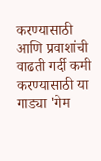करण्यासाठी आणि प्रवाशांची वाढती गर्दी कमी करण्यासाठी या गाड्या 'गेम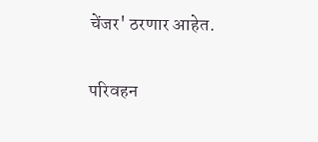चेंजर' ठरणार आहेत.

परिवहन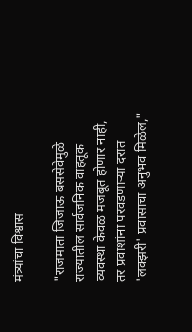मंत्र्यांचा विश्वास

"राजमाता जिजाऊ बससेवेमुळे राज्यातील सार्वजनिक वाहतूक व्यवस्था केवळ मजबूत होणार नाही, तर प्रवाशांना परवडणाऱ्या दरात 'लक्झरी' प्रवासाचा अनुभव मिळेल,"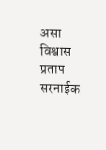असा विश्वास प्रताप सरनाईक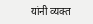यांनी व्यक्त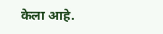केला आहे.